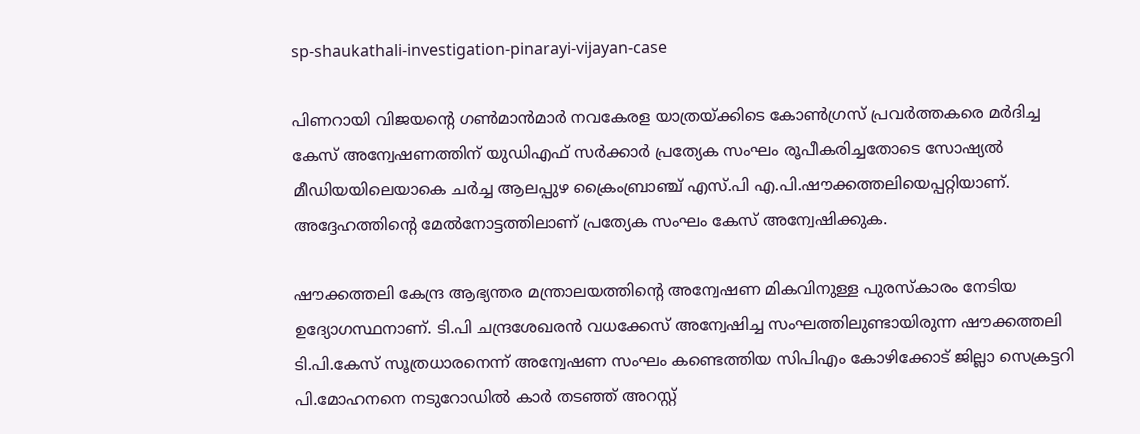sp-shaukathali-investigation-pinarayi-vijayan-case

പിണറായി വിജയന്‍റെ ഗണ്‍മാന്‍മാര്‍ നവകേരള യാത്രയ്ക്കിടെ കോണ്‍ഗ്രസ് പ്രവര്‍ത്തകരെ മര്‍ദിച്ച കേസ് അന്വേഷണത്തിന് യുഡിഎഫ് സർക്കാർ പ്രത്യേക സംഘം രൂപീകരിച്ചതോടെ സോഷ്യൽ മീഡിയയിലെയാകെ ചർച്ച ആലപ്പുഴ ക്രൈംബ്രാഞ്ച് എസ്.പി എ.പി.ഷൗക്കത്തലിയെപ്പറ്റിയാണ്. അദ്ദേഹത്തിന്റെ മേല്‍നോട്ടത്തിലാണ് പ്രത്യേക സംഘം കേസ് അന്വേഷിക്കുക.

ഷൗക്കത്തലി കേന്ദ്ര ആഭ്യന്തര മന്ത്രാലയത്തിന്‍റെ അന്വേഷണ മികവിനുള്ള പുരസ്‌കാരം നേടിയ ഉദ്യോഗസ്ഥനാണ്. ടി.പി ചന്ദ്രശേഖരന്‍ വധക്കേസ് അന്വേഷിച്ച സംഘത്തിലുണ്ടായിരുന്ന ഷൗക്കത്തലി ടി.പി.കേസ് സൂത്രധാരനെന്ന് അന്വേഷണ സംഘം കണ്ടെത്തിയ സിപിഎം കോഴിക്കോട് ജില്ലാ സെക്രട്ടറി പി.മോഹനനെ നടുറോഡില്‍ കാര്‍ തടഞ്ഞ് അറസ്റ്റ്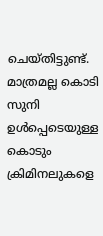ചെയ്തിട്ടുണ്ട്. മാത്രമല്ല കൊടി സുനി ഉള്‍പ്പെടെയുള്ള കൊടും ക്രിമിനലുകളെ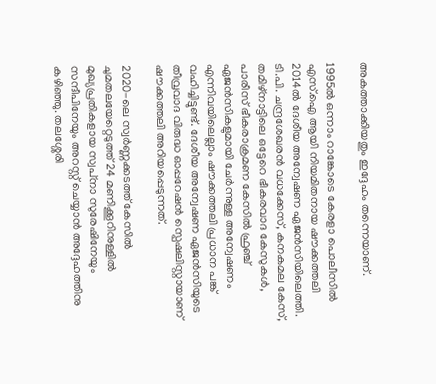അകത്താക്കിയതും ഇദ്ദേഹം തന്നെയാണ്.

1995ൽ ഒന്നാം റാങ്കോടെ കേരളാ പൊലീസിൽ എസ്.ഐ ആയി നിയമിതനായ ഷൗക്കത്തലി 2014ൽ ദേശീയ അന്വേഷണ ഏജൻസിയിലെത്തി. ടി.പി. ചന്ദ്രശേഖരൻ വധക്കേസ്‌, കനകമല കേസ്, തമിഴ്‌നാട്ടിലെ ഒട്ടേറെ ഭീകരവാദ കേസുകൾ, പാരീസ് ഭീകരാക്രമണ കേസിൽ ഫ്രഞ്ച് ഏജൻസികളുമായി ചേർന്നുള്ള അന്വേഷണം എന്നിവയിലെല്ലാം ഷൗക്കത്തലി പ്രധാന പങ്ക് വഹിച്ചിട്ടുണ്ട്. ദേശീയ അന്വേഷണ ഏജൻസിയുടെ തീവ്രവാദ വിരുദ്ധ ഓപ്പറേഷൻ സ്പെഷലിസ്റ്റായാണ് ഷൗക്കത്തലി അറിയപ്പെടുന്നത്.

2020-ലെ സ്വർണ്ണക്കടത്ത് കേസിൽ ചുമതലയേറ്റെടുത്ത് 24 മണിക്കൂറിനുള്ളിൽ മുഖ്യപ്രതികളായ സ്വപ്‌നാ സുരേഷിനേയും സന്ദീപിനേയും അറസ്റ്റ് ചെയ്യാൻ അദ്ദേഹത്തിനു കഴിഞ്ഞു. തലശ്ശേരി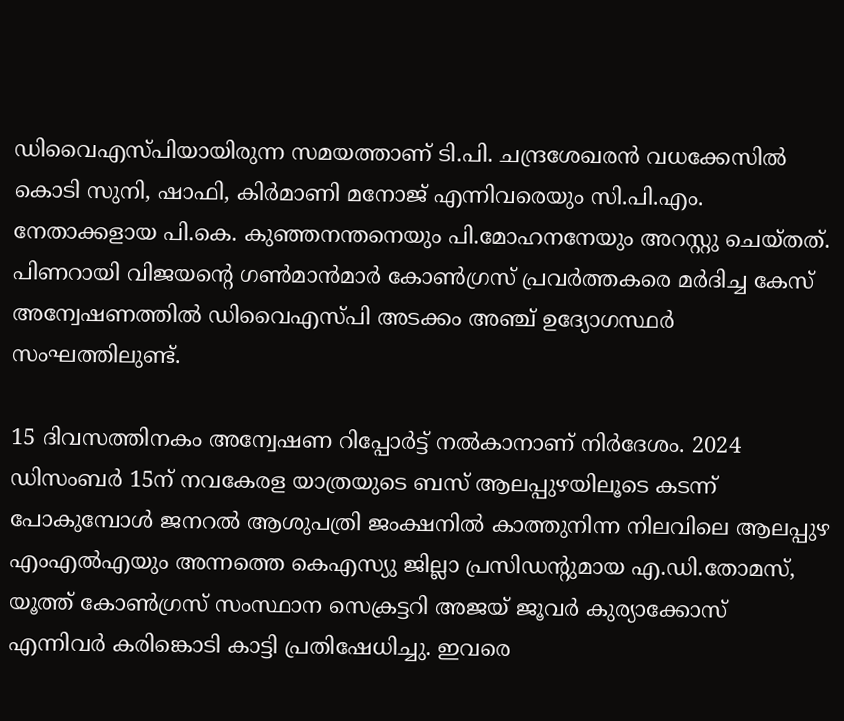ഡിവൈഎസ്പിയായിരുന്ന സമയത്താണ് ടി.പി. ചന്ദ്രശേഖരൻ വധക്കേസിൽ കൊടി സുനി, ഷാഫി, കിർമാണി മനോജ് എന്നിവരെയും സി.പി.എം. നേതാക്കളായ പി.കെ. കുഞ്ഞനന്തനെയും പി.മോഹനനേയും അറസ്റ്റു ചെയ്തത്. പിണറായി വിജയന്‍റെ ഗണ്‍മാന്‍മാര്‍ കോണ്‍ഗ്രസ് പ്രവര്‍ത്തകരെ മര്‍ദിച്ച കേസ് അന്വേഷണത്തിൽ ഡിവൈഎസ്പി അടക്കം അഞ്ച് ഉദ്യോഗസ്ഥര്‍ സംഘത്തിലുണ്ട്.

15 ദിവസത്തിനകം അന്വേഷണ റിപ്പോര്‍ട്ട് നല്‍കാനാണ് നിര്‍ദേശം. 2024 ഡിസംബര്‍ 15ന് നവകേരള യാത്രയുടെ ബസ് ആലപ്പുഴയിലൂടെ കടന്ന് പോകുമ്പോള്‍ ജനറല്‍ ആശുപത്രി ജംക്ഷനില്‍ കാത്തുനിന്ന നിലവിലെ ആലപ്പുഴ എംഎല്‍എയും അന്നത്തെ കെഎസ്യു ജില്ലാ പ്രസിഡന്റുമായ എ.ഡി.തോമസ്, യൂത്ത് കോണ്‍ഗ്രസ് സംസ്ഥാന സെക്രട്ടറി അജയ് ജൂവര്‍ കുര്യാക്കോസ് എന്നിവര്‍ കരിങ്കൊടി കാട്ടി പ്രതിഷേധിച്ചു. ഇവരെ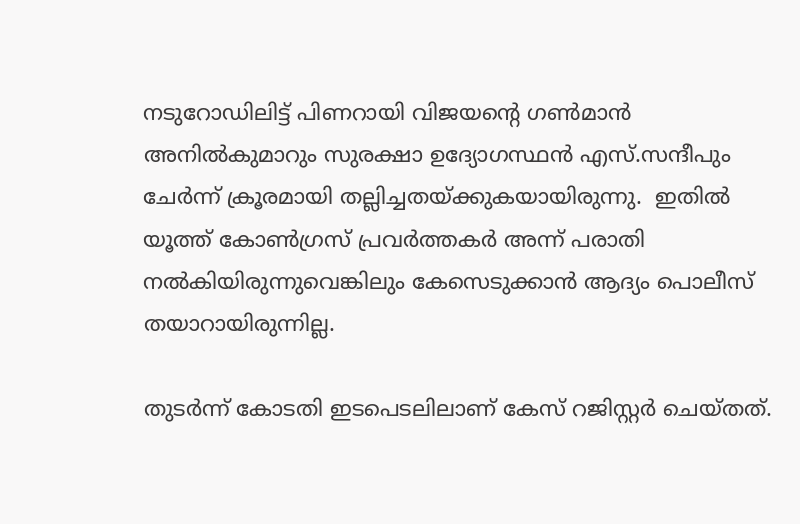നടുറോഡിലിട്ട് പിണറായി വിജയന്‍റെ ഗണ്‍മാന്‍ അനില്‍കുമാറും സുരക്ഷാ ഉദ്യോഗസ്ഥന്‍ എസ്.സന്ദീപും ചേര്‍ന്ന് ക്രൂരമായി തല്ലിച്ചതയ്ക്കുകയായിരുന്നു.  ഇതില്‍ യൂത്ത് കോണ്‍ഗ്രസ് പ്രവര്‍ത്തകര്‍ അന്ന് പരാതി നല്‍കിയിരുന്നുവെങ്കിലും കേസെടുക്കാന്‍ ആദ്യം പൊലീസ് തയാറായിരുന്നില്ല.

തുടര്‍ന്ന് കോടതി ഇടപെടലിലാണ് കേസ് റജിസ്റ്റര്‍ ചെയ്തത്.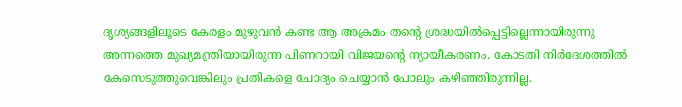ദൃശ്യങ്ങളിലൂടെ കേരളം മുഴുവന്‍ കണ്ട ആ അക്രമം തന്റെ ശ്രദ്ധയില്‍പ്പെട്ടില്ലെന്നായിരുന്നു അന്നത്തെ മുഖ്യമന്ത്രിയായിരുന്ന പിണറായി വിജയന്‍റെ ന്യായീകരണം. കോടതി നിര്‍ദേശത്തില്‍ കേസെടുത്തുവെങ്കിലും പ്രതികളെ ചോദ്യം ചെയ്യാന്‍ പോലും കഴിഞ്ഞിരുന്നില്ല.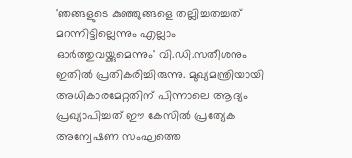'ഞങ്ങളുടെ കുഞ്ഞുങ്ങളെ തല്ലിച്ചതച്ചത് മറന്നിട്ടില്ലെന്നും എല്ലാം ഓര്‍ത്തുവയ്ക്കുമെന്നും' വി.ഡി.സതീശനും ഇതില്‍ പ്രതികരിച്ചിരുന്നു. മുഖ്യമന്ത്രിയായി അധികാരമേറ്റതിന് പിന്നാലെ ആദ്യം പ്രഖ്യാപിച്ചത് ഈ കേസില്‍ പ്രത്യേക അന്വേഷണ സംഘത്തെ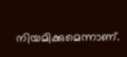നിയമിക്കുമെന്നാണ്.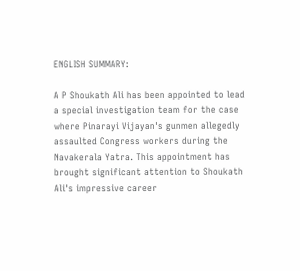ENGLISH SUMMARY:

A P Shoukath Ali has been appointed to lead a special investigation team for the case where Pinarayi Vijayan's gunmen allegedly assaulted Congress workers during the Navakerala Yatra. This appointment has brought significant attention to Shoukath Ali's impressive career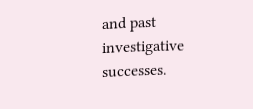and past investigative successes.